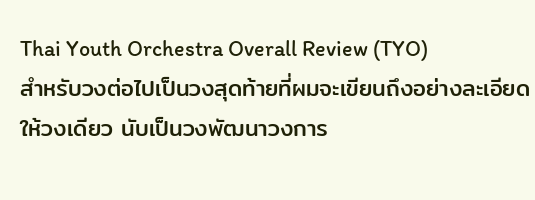Thai Youth Orchestra Overall Review (TYO)
สำหรับวงต่อไปเป็นวงสุดท้ายที่ผมจะเขียนถึงอย่างละเอียดให้วงเดียว นับเป็นวงพัฒนาวงการ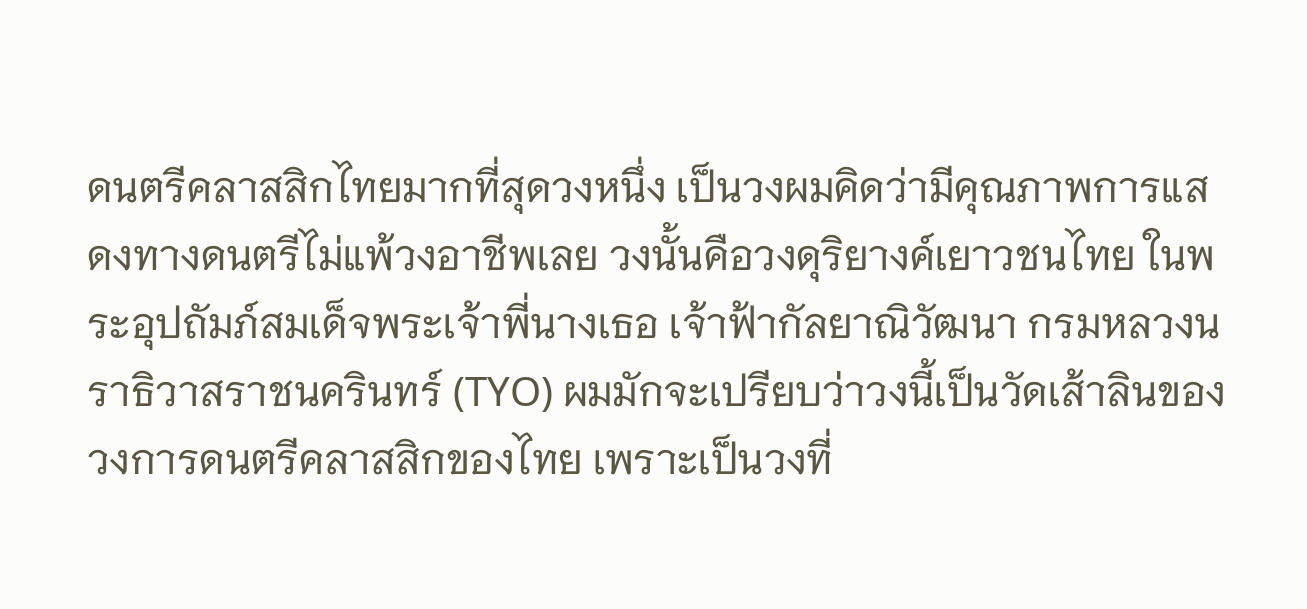ดนตรีคลาสสิกไทยมากที่สุดวงหนึ่ง เป็นวงผมคิดว่ามีคุณภาพการแสดงทางดนตรีไม่แพ้วงอาชีพเลย วงนั้นคือวงดุริยางค์เยาวชนไทย ในพระอุปถัมภ์สมเด็จพระเจ้าพี่นางเธอ เจ้าฟ้ากัลยาณิวัฒนา กรมหลวงนราธิวาสราชนครินทร์ (TYO) ผมมักจะเปรียบว่าวงนี้เป็นวัดเส้าลินของวงการดนตรีคลาสสิกของไทย เพราะเป็นวงที่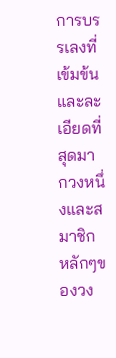การบรรเลงที่เข้มข้นและละเอียดที่สุดมากวงหนึ่งและสมาชิกหลักๆของวง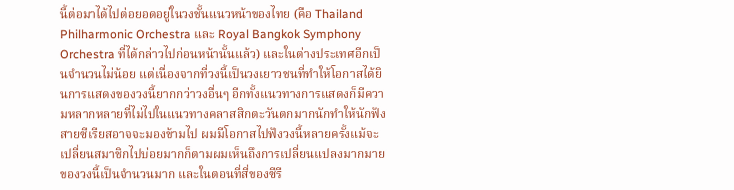นี้ต่อมาได้ไปต่อยอดอยู่ในวงชั้นแนวหน้าของไทย (คือ Thailand Philharmonic Orchestra และ Royal Bangkok Symphony Orchestra ที่ได้กล่าวไปก่อนหน้านั้นแล้ว) และในต่างประเทศอีกเป็นจำนวนไม่น้อย แต่เนื่องจากที่วงนี้เป็นวงเยาวชนที่ทำให้โอกาสได้ยินการแสดงของวงนี้ยากกว่าวงอื่นๆ อีกทั้งแนวทางการแสดงก็มีความหลากหลายที่ไม่ไปในแนวทางคลาสสิกตะวันตกมากนักทำให้นักฟังสายซีเรียสอาจจะมองข้ามไป ผมมีโอกาสไปฟังวงนี้หลายครั้งแม้จะเปลี่ยนสมาชิกไปบ่อยมากก็ตามผมเห็นถึงการเปลี่ยนแปลงมากมายของวงนี้เป็นจำนวนมาก และในตอนที่สี่ของซีรี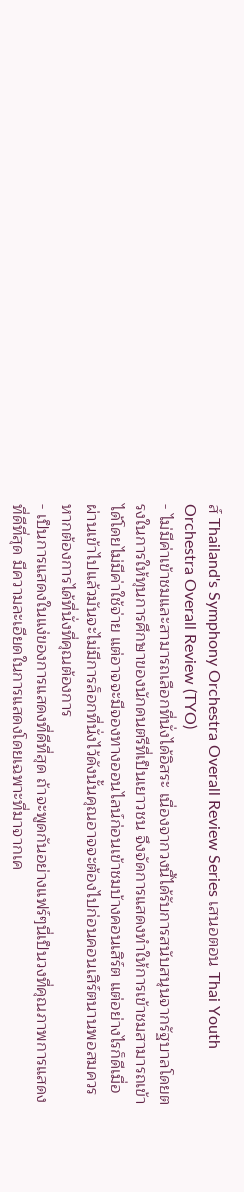ส์ Thailand's Symphony Orchestra Overall Review Series เสนอตอน Thai Youth Orchestra Overall Review (TYO)
- ไม่มีค่าเข้าชมและสามารถเลือกที่นั่งได้อิสระ เนื่องจากวงนี้ได้รับการสนับสนุนจากรัฐบาลโดยตรงในการให้ทุนการศึกษาของนักดนตรีที่เป็นเยาวชน จึงจัดการแสดงทำให้การเข้าชมสามารถเข้าได้โดยไม่มีค่าใช้จ่าย แต่อาจจะมีจองทางออนไลน์ก่อนเข้าชมบ้างคอนเสิร์ต แต่อย่างไรก็ดีเมื่อผ่านเข้าไปแล้วมันจะไม่มีการล็อกที่นั่งไว้ดังนั้นคุณอาจจะต้องไปก่อนคอนเสิร์ตนานพอสมควรหากต้องการได้ที่นั่งที่คุณต้องการ
- เป็นการแสดงในแง่ของการแสดงที่ดีที่สุด ถ้าจะพูดกันอย่างแฟร์ๆนี่เป็นวงที่คุณภาพการแสดงที่ดีที่สุด มีความละเอียดในการแสดงโดยเฉพาะที่มาจากเค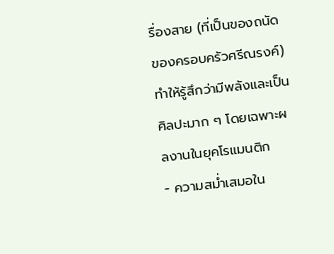รื่องสาย (ที่เป็นของถนัดของครอบครัวศรีณรงค์) ทำให้รู้สึกว่ามีพลังและเป็นศิลปะมาก ๆ โดยเฉพาะผลงานในยุคโรแมนติก
- ความสม่ำเสมอใน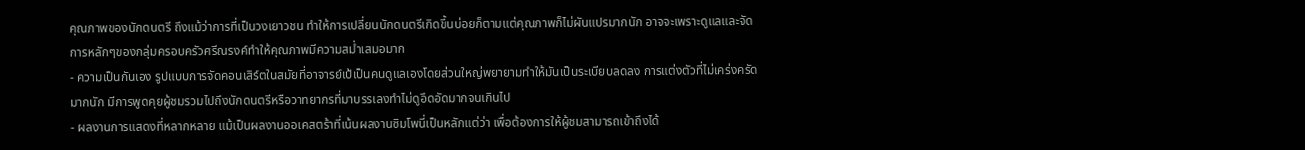คุณภาพของนักดนตรี ถึงแม้ว่าการที่เป็นวงเยาวชน ทำให้การเปลี่ยนนักดนตรีเกิดขึ้นบ่อยก็ตามแต่คุณภาพก็ไม่ผันแปรมากนัก อาจจะเพราะดูแลและจัดการหลักๆของกลุ่มครอบครัวศรีณรงค์ทำให้คุณภาพมีความสม่ำเสมอมาก
- ความเป็นกันเอง รูปแบบการจัดคอนเสิร์ตในสมัยที่อาจารย์เป้เป็นคนดูแลเองโดยส่วนใหญ่พยายามทำให้มันเป็นระเบียบลดลง การแต่งตัวที่ไม่เคร่งครัดมากนัก มีการพูดคุยผู้ชมรวมไปถึงนักดนตรีหรือวาทยากรที่มาบรรเลงทำไม่ดูอึดอัดมากจนเกินไป
- ผลงานการแสดงที่หลากหลาย แม้เป็นผลงานออเคสตร้าที่เน้นผลงานซิมโพนี่เป็นหลักแต่ว่า เพื่อต้องการให้ผู้ชมสามารถเข้าถึงได้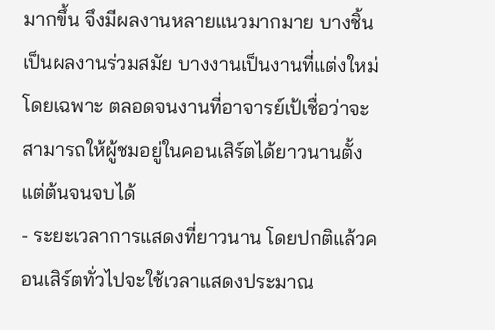มากขึ้น จึงมีผลงานหลายแนวมากมาย บางชิ้นเป็นผลงานร่วมสมัย บางงานเป็นงานที่แต่งใหม่โดยเฉพาะ ตลอดจนงานที่อาจารย์เป้เชื่อว่าจะสามารถให้ผู้ชมอยู่ในคอนเสิร์ตได้ยาวนานตั้งแต่ต้นจนจบได้
- ระยะเวลาการแสดงที่ยาวนาน โดยปกติแล้วคอนเสิร์ตทั่วไปจะใช้เวลาแสดงประมาณ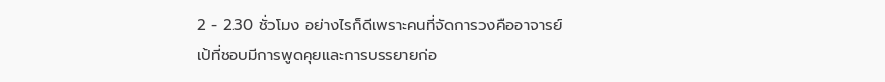2 - 2.30 ชั่วโมง อย่างไรก็ดีเพราะคนที่จัดการวงคืออาจารย์เป้ที่ชอบมีการพูดคุยและการบรรยายก่อ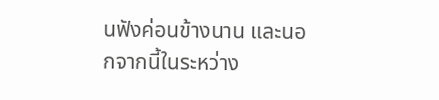นฟังค่อนข้างนาน และนอกจากนี้ในระหว่าง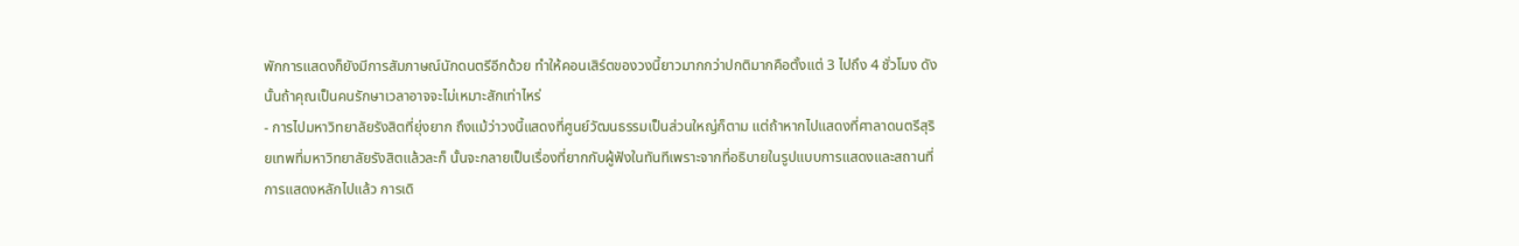พักการแสดงก็ยังมีการสัมภาษณ์นักดนตรีอีกด้วย ทำให้คอนเสิร์ตของวงนี้ยาวมากกว่าปกติมากคือตั้งแต่ 3 ไปถึง 4 ชั่วโมง ดังนั้นถ้าคุณเป็นคนรักษาเวลาอาจจะไม่เหมาะสักเท่าไหร่
- การไปมหาวิทยาลัยรังสิตที่ยุ่งยาก ถึงแม้ว่าวงนี้แสดงที่ศูนย์วัฒนธรรมเป็นส่วนใหญ่ก็ตาม แต่ถ้าหากไปแสดงที่ศาลาดนตรีสุริยเทพที่มหาวิทยาลัยรังสิตแล้วละก็ นั้นจะกลายเป็นเรื่องที่ยากกับผู้ฟังในทันทีเพราะจากที่อธิบายในรูปแบบการแสดงและสถานที่การแสดงหลักไปแล้ว การเดิ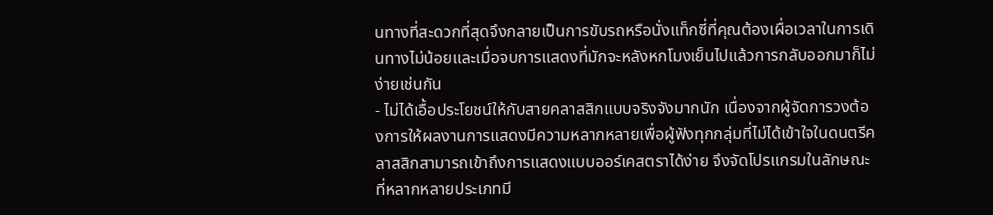นทางที่สะดวกที่สุดจึงกลายเป็นการขับรถหรือนั่งแท็กซี่ที่คุณต้องเผื่อเวลาในการเดินทางไม่น้อยและเมื่อจบการแสดงที่มักจะหลังหกโมงเย็นไปแล้วการกลับออกมาก็ไม่ง่ายเช่นกัน
- ไม่ได้เอื้อประโยชน์ให้กับสายคลาสสิกแบบจริงจังมากนัก เนื่องจากผู้จัดการวงต้องการให้ผลงานการแสดงมีความหลากหลายเพื่อผู้ฟังทุกกลุ่มที่ไม่ได้เข้าใจในดนตรีคลาสสิกสามารถเข้าถึงการแสดงแบบออร์เคสตราได้ง่าย จึงจัดโปรแกรมในลักษณะที่หลากหลายประเภทมี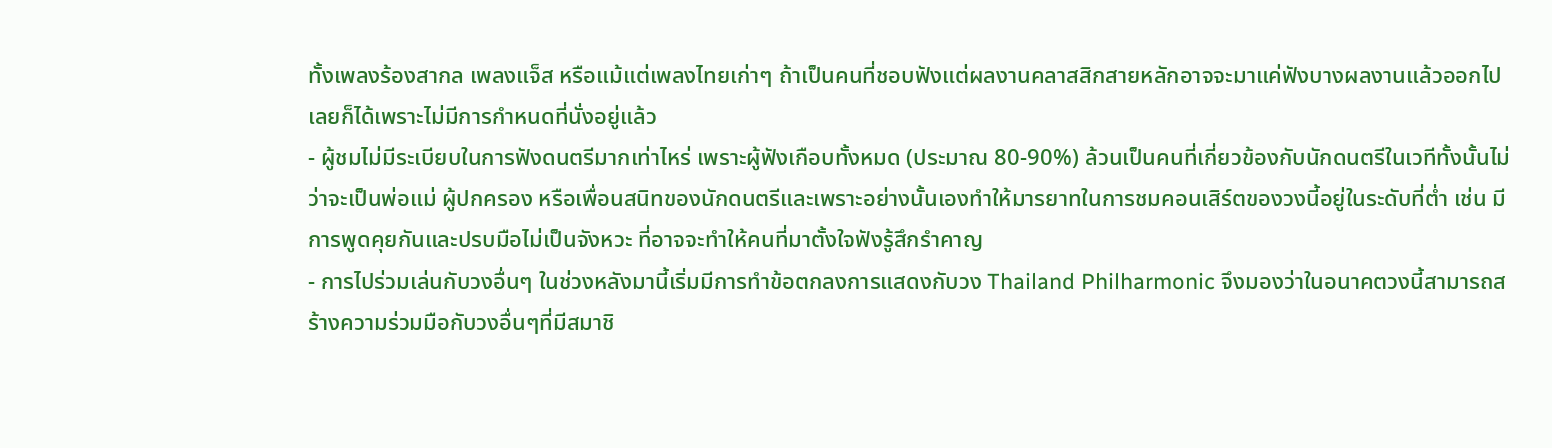ทั้งเพลงร้องสากล เพลงแจ็ส หรือแม้แต่เพลงไทยเก่าๆ ถ้าเป็นคนที่ชอบฟังแต่ผลงานคลาสสิกสายหลักอาจจะมาแค่ฟังบางผลงานแล้วออกไปเลยก็ได้เพราะไม่มีการกำหนดที่นั่งอยู่แล้ว
- ผู้ชมไม่มีระเบียบในการฟังดนตรีมากเท่าไหร่ เพราะผู้ฟังเกือบทั้งหมด (ประมาณ 80-90%) ล้วนเป็นคนที่เกี่ยวข้องกับนักดนตรีในเวทีทั้งนั้นไม่ว่าจะเป็นพ่อแม่ ผู้ปกครอง หรือเพื่อนสนิทของนักดนตรีและเพราะอย่างนั้นเองทำให้มารยาทในการชมคอนเสิร์ตของวงนี้อยู่ในระดับที่ต่ำ เช่น มีการพูดคุยกันและปรบมือไม่เป็นจังหวะ ที่อาจจะทำให้คนที่มาตั้งใจฟังรู้สึกรำคาญ
- การไปร่วมเล่นกับวงอื่นๆ ในช่วงหลังมานี้เริ่มมีการทำข้อตกลงการแสดงกับวง Thailand Philharmonic จึงมองว่าในอนาคตวงนี้สามารถสร้างความร่วมมือกับวงอื่นๆที่มีสมาชิ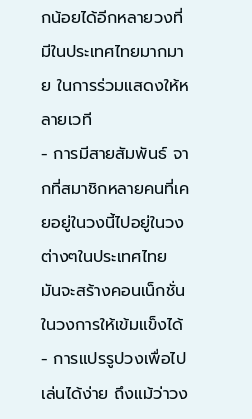กน้อยได้อีกหลายวงที่มีในประเทศไทยมากมาย ในการร่วมแสดงให้หลายเวที
- การมีสายสัมพันธ์ จากที่สมาชิกหลายคนที่เคยอยู่ในวงนี้ไปอยู่ในวงต่างๆในประเทศไทย มันจะสร้างคอนเน็กชั่นในวงการให้เข้มแข็งได้
- การแปรรูปวงเพื่อไปเล่นได้ง่าย ถึงแม้ว่าวง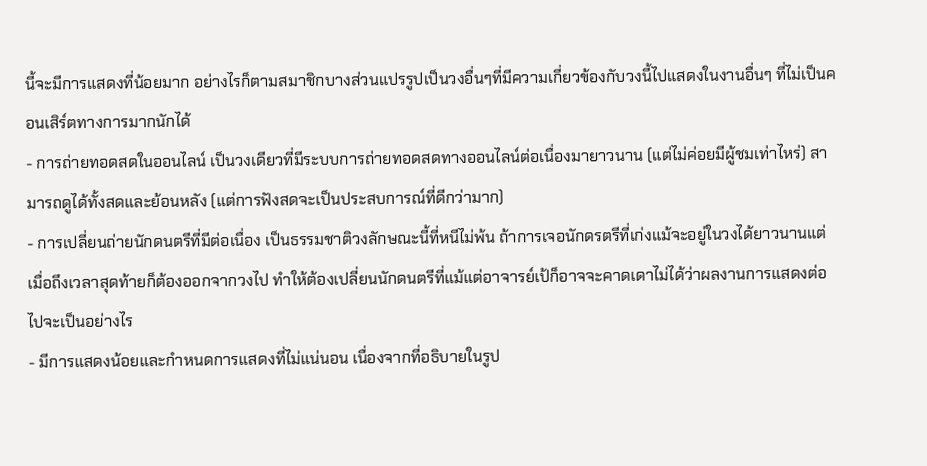นี้จะมีการแสดงที่น้อยมาก อย่างไรก็ตามสมาชิกบางส่วนแปรรูปเป็นวงอื่นๆที่มีความเกี่ยวข้องกับวงนี้ไปแสดงในงานอื่นๆ ที่ไม่เป็นคอนเสิร์ตทางการมากนักได้
- การถ่ายทอดสดในออนไลน์ เป็นวงเดียวที่มีระบบการถ่ายทอดสดทางออนไลน์ต่อเนื่องมายาวนาน (แต่ไม่ค่อยมีผู้ชมเท่าไหร่) สามารถดูได้ทั้งสดและย้อนหลัง (แต่การฟังสดจะเป็นประสบการณ์ที่ดีกว่ามาก)
- การเปลี่ยนถ่ายนักดนตรีที่มีต่อเนื่อง เป็นธรรมชาติวงลักษณะนี้ที่หนีไม่พ้น ถ้าการเจอนักดรตรีที่เก่งแม้จะอยู่ในวงได้ยาวนานแต่เมื่อถึงเวลาสุดท้ายก็ต้องออกจากวงไป ทำให้ต้องเปลี่ยนนักดนตรีที่แม้แต่อาจารย์เป้ก็อาจจะคาดเดาไม่ได้ว่าผลงานการแสดงต่อไปจะเป็นอย่างไร
- มีการแสดงน้อยและกำหนดการแสดงที่ไม่แน่นอน เนื่องจากที่อธิบายในรูป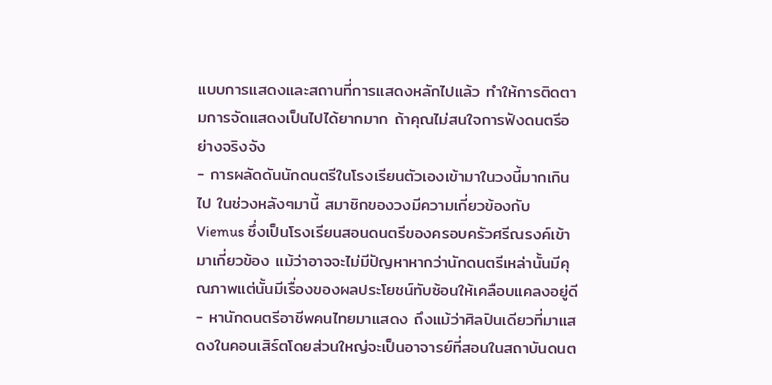แบบการแสดงและสถานที่การแสดงหลักไปแล้ว ทำให้การติดตามการจัดแสดงเป็นไปได้ยากมาก ถ้าคุณไม่สนใจการฟังดนตรีอย่างจริงจัง
- การผลัดดันนักดนตรีในโรงเรียนตัวเองเข้ามาในวงนี้มากเกินไป ในช่วงหลังๆมานี้ สมาชิกของวงมีความเกี่ยวข้องกับ Viemus ซึ่งเป็นโรงเรียนสอนดนตรีของครอบครัวศรีณรงค์เข้ามาเกี่ยวข้อง แม้ว่าอาจจะไม่มีปัญหาหากว่านักดนตรีเหล่านั้นมีคุณภาพแต่นั้นมีเรื่องของผลประโยชน์ทับซ้อนให้เคลือบแคลงอยู่ดี
- หานักดนตรีอาชีพคนไทยมาแสดง ถึงแม้ว่าศิลปินเดียวที่มาแสดงในคอนเสิร์ตโดยส่วนใหญ่จะเป็นอาจารย์ที่สอนในสถาบันดนต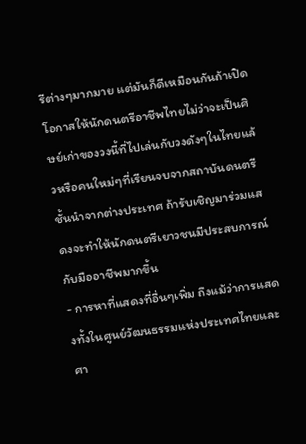รีต่างๆมากมาย แต่มันก็ดีเหมือนกันถ้าเปิดโอกาสให้นักดนตรีอาชีพไทยไม่ว่าจะเป็นศิษย์เก่าของวงนี้ที่ไปเล่นกับวงดังๆในไทยแล้วหรือคนใหม่ๆที่เรียนจบจากสถาบันดนตรีชั้นนำจากต่างประเทศ ถ้ารับเชิญมาร่วมแสดงจะทำให้นักดนตรีเยาวชนมีประสบการณ์กับมืออาชีพมากขึ้น
- การหาที่แสดงที่อื่นๆเพิ่ม ถึงแม้ว่าการแสดงทั้งในศูนย์วัฒนธรรมแห่งประเทศไทยและศา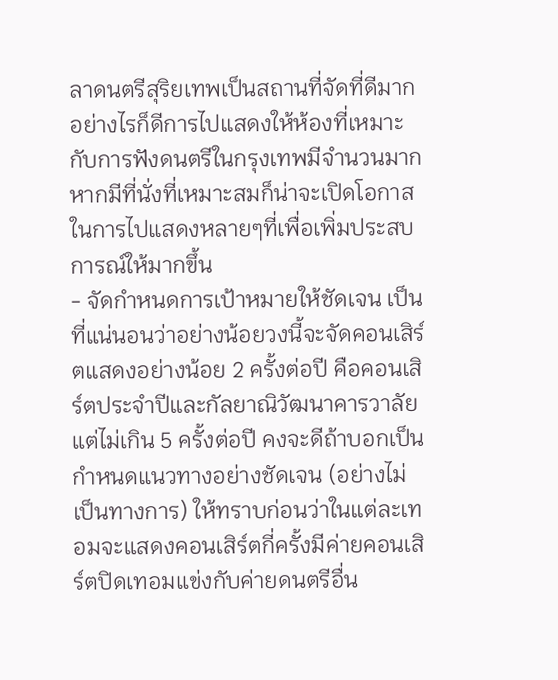ลาดนตรีสุริยเทพเป็นสถานที่จัดที่ดีมาก อย่างไรก็ดีการไปแสดงให้ห้องที่เหมาะกับการฟังดนตรีในกรุงเทพมีจำนวนมาก หากมีที่นั่งที่เหมาะสมก็น่าจะเปิดโอกาสในการไปแสดงหลายๆที่เพื่อเพิ่มประสบการณ์ให้มากขึ้น
- จัดกำหนดการเป้าหมายให้ชัดเจน เป็นที่แน่นอนว่าอย่างน้อยวงนี้จะจัดคอนเสิร์ตแสดงอย่างน้อย 2 ครั้งต่อปี คือคอนเสิร์ตประจำปีและกัลยาณิวัฒนาคารวาลัย แต่ไม่เกิน 5 ครั้งต่อปี คงจะดีถ้าบอกเป็นกำหนดแนวทางอย่างชัดเจน (อย่างไม่เป็นทางการ) ให้ทราบก่อนว่าในแต่ละเทอมจะแสดงคอนเสิร์ตกี่ครั้งมีค่ายคอนเสิร์ตปิดเทอมแข่งกับค่ายดนตรีอื่น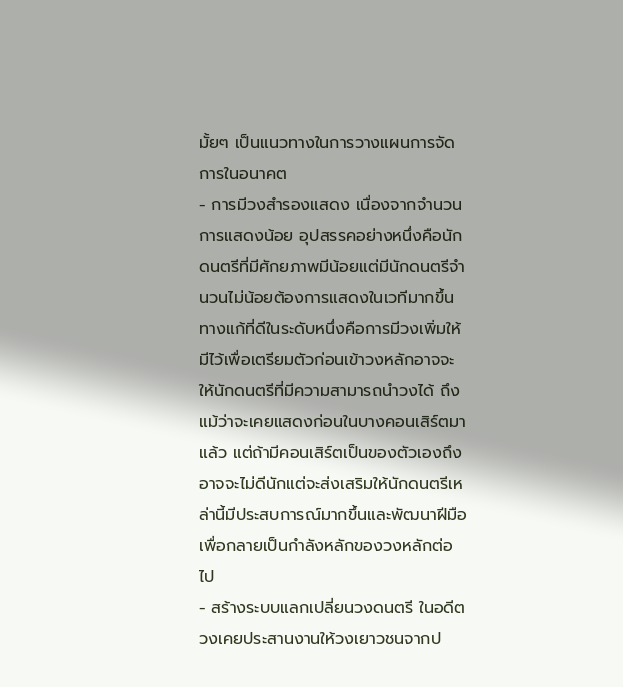มั้ยๆ เป็นแนวทางในการวางแผนการจัดการในอนาคต
- การมีวงสำรองแสดง เนื่องจากจำนวนการแสดงน้อย อุปสรรคอย่างหนึ่งคือนักดนตรีที่มีศักยภาพมีน้อยแต่มีนักดนตรีจำนวนไม่น้อยต้องการแสดงในเวทีมากขึ้น ทางแก้ที่ดีในระดับหนึ่งคือการมีวงเพิ่มให้มีไว้เพื่อเตรียมตัวก่อนเข้าวงหลักอาจจะให้นักดนตรีที่มีความสามารถนำวงได้ ถึงแม้ว่าจะเคยแสดงก่อนในบางคอนเสิร์ตมาแล้ว แต่ถ้ามีคอนเสิร์ตเป็นของตัวเองถึงอาจจะไม่ดีนักแต่จะส่งเสริมให้นักดนตรีเหล่านี้มีประสบการณ์มากขึ้นและพัฒนาฝีมือเพื่อกลายเป็นกำลังหลักของวงหลักต่อไป
- สร้างระบบแลกเปลี่ยนวงดนตรี ในอดีตวงเคยประสานงานให้วงเยาวชนจากป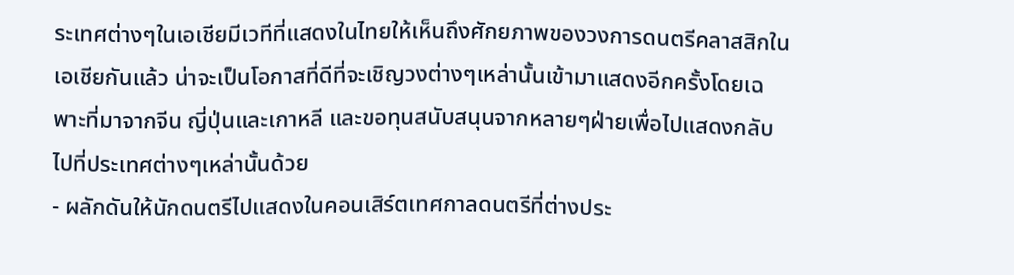ระเทศต่างๆในเอเชียมีเวทีที่แสดงในไทยให้เห็นถึงศักยภาพของวงการดนตรีคลาสสิกในเอเชียกันแล้ว น่าจะเป็นโอกาสที่ดีที่จะเชิญวงต่างๆเหล่านั้นเข้ามาแสดงอีกครั้งโดยเฉพาะที่มาจากจีน ญี่ปุ่นและเกาหลี และขอทุนสนับสนุนจากหลายๆฝ่ายเพื่อไปแสดงกลับไปที่ประเทศต่างๆเหล่านั้นด้วย
- ผลักดันให้นักดนตรีไปแสดงในคอนเสิร์ตเทศกาลดนตรีที่ต่างประ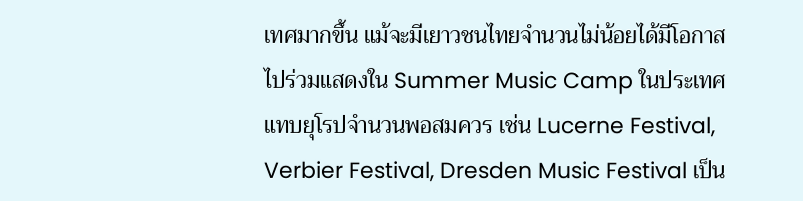เทศมากขึ้น แม้จะมีเยาวชนไทยจำนวนไม่น้อยได้มีโอกาสไปร่วมแสดงใน Summer Music Camp ในประเทศแทบยุโรปจำนวนพอสมควร เช่น Lucerne Festival, Verbier Festival, Dresden Music Festival เป็น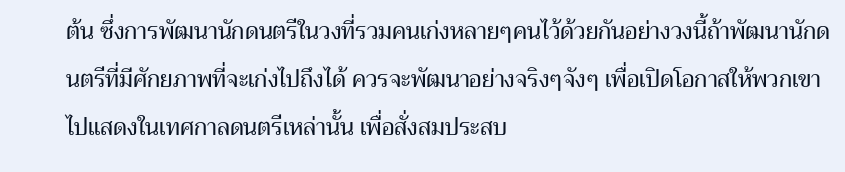ต้น ซึ่งการพัฒนานักดนตรีในวงที่รวมคนเก่งหลายๆคนไว้ด้วยกันอย่างวงนี้ถ้าพัฒนานักดนตรีที่มีศักยภาพที่จะเก่งไปถึงได้ ควรจะพัฒนาอย่างจริงๆจังๆ เพื่อเปิดโอกาสให้พวกเขาไปแสดงในเทศกาลดนตรีเหล่านั้น เพื่อสั่งสมประสบ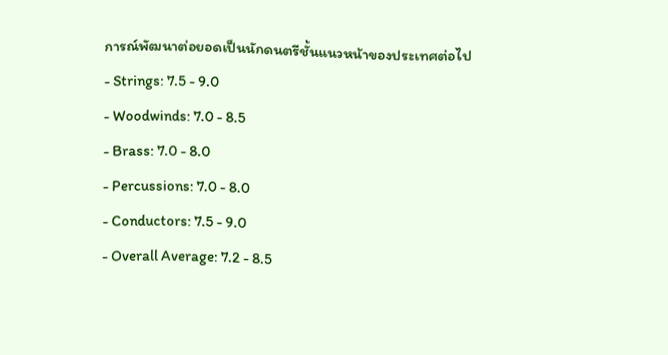การณ์พัฒนาต่อยอดเป็นนักดนตรีชั้นแนวหน้าของประเทศต่อไป
- Strings: 7.5 - 9.0
- Woodwinds: 7.0 - 8.5
- Brass: 7.0 - 8.0
- Percussions: 7.0 - 8.0
- Conductors: 7.5 - 9.0
- Overall Average: 7.2 - 8.5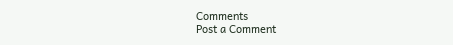Comments
Post a Comment